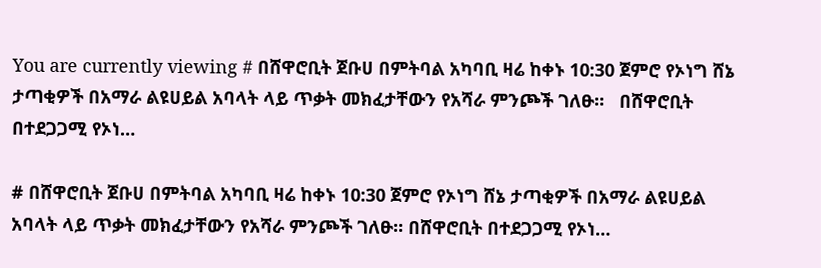You are currently viewing # በሸዋሮቢት ጀቡሀ በምትባል አካባቢ ዛሬ ከቀኑ 10:30 ጀምሮ የኦነግ ሸኔ ታጣቂዎች በአማራ ልዩሀይል አባላት ላይ ጥቃት መክፈታቸውን የአሻራ ምንጮች ገለፁ።   በሸዋሮቢት በተደጋጋሚ የኦነ…

# በሸዋሮቢት ጀቡሀ በምትባል አካባቢ ዛሬ ከቀኑ 10:30 ጀምሮ የኦነግ ሸኔ ታጣቂዎች በአማራ ልዩሀይል አባላት ላይ ጥቃት መክፈታቸውን የአሻራ ምንጮች ገለፁ። በሸዋሮቢት በተደጋጋሚ የኦነ…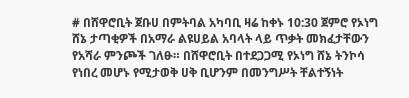# በሸዋሮቢት ጀቡሀ በምትባል አካባቢ ዛሬ ከቀኑ 10:30 ጀምሮ የኦነግ ሸኔ ታጣቂዎች በአማራ ልዩሀይል አባላት ላይ ጥቃት መክፈታቸውን የአሻራ ምንጮች ገለፁ። በሸዋሮቢት በተደጋጋሚ የኦነግ ሸኔ ትንኮሳ የነበረ መሆኑ የሚታወቅ ሀቅ ቢሆንም በመንግሥት ቸልተኝነት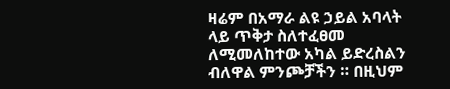ዛሬም በአማራ ልዩ ኃይል አባላት ላይ ጥቅታ ስለተፈፀመ ለሚመለከተው አካል ይድረስልን ብለዋል ምንጮቻችን ። በዚህም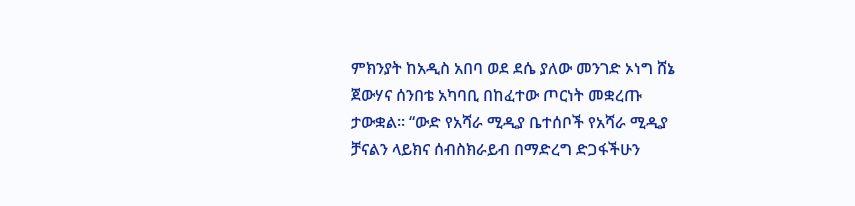ምክንያት ከአዲስ አበባ ወደ ደሴ ያለው መንገድ ኦነግ ሸኔ ጀውሃና ሰንበቴ አካባቢ በከፈተው ጦርነት መቋረጡ ታውቋል። “ውድ የአሻራ ሚዲያ ቤተሰቦች የአሻራ ሚዲያ ቻናልን ላይክና ሰብስክራይብ በማድረግ ድጋፋችሁን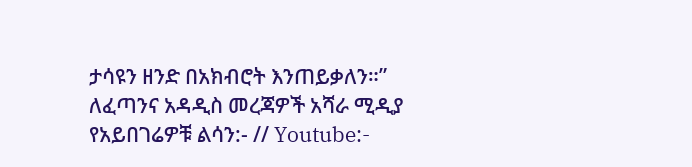ታሳዩን ዘንድ በአክብሮት እንጠይቃለን።” ለፈጣንና አዳዲስ መረጃዎች አሻራ ሚዲያ የአይበገሬዎቹ ልሳን:- // Youtube:-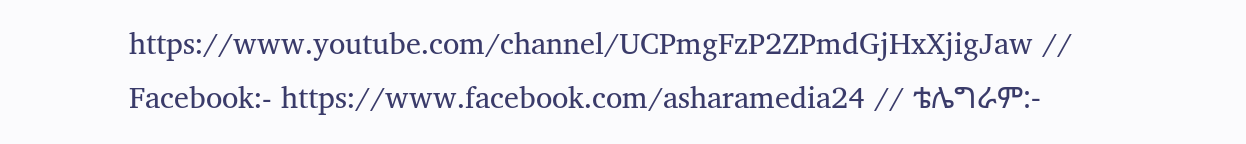https://www.youtube.com/channel/UCPmgFzP2ZPmdGjHxXjigJaw // Facebook:- https://www.facebook.com/asharamedia24 // ቴሌግራም:-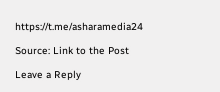https://t.me/asharamedia24

Source: Link to the Post

Leave a Reply